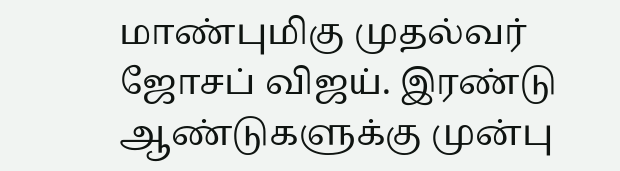மாண்புமிகு முதல்வர் ஜோசப் விஜய். இரண்டு ஆண்டுகளுக்கு முன்பு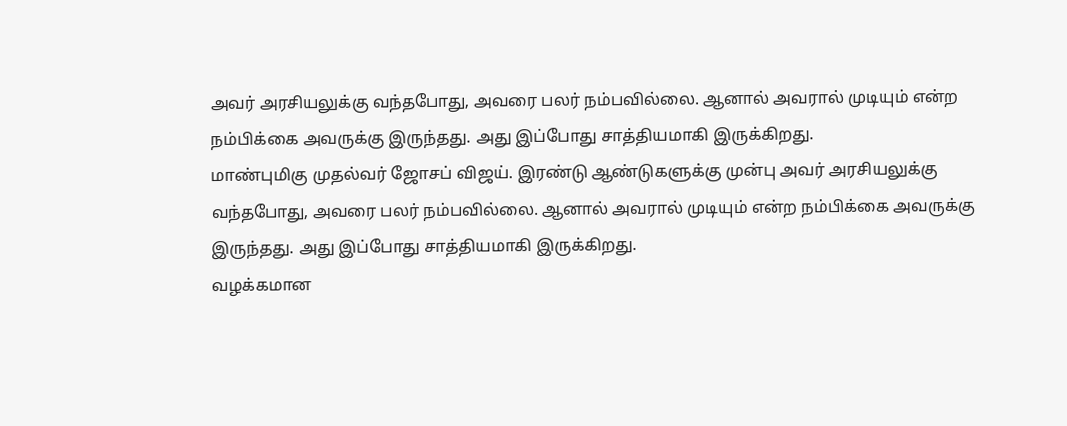அவர் அரசியலுக்கு வந்தபோது, அவரை பலர் நம்பவில்லை. ஆனால் அவரால் முடியும் என்ற நம்பிக்கை அவருக்கு இருந்தது. அது இப்போது சாத்தியமாகி இருக்கிறது.
மாண்புமிகு முதல்வர் ஜோசப் விஜய். இரண்டு ஆண்டுகளுக்கு முன்பு அவர் அரசியலுக்கு வந்தபோது, அவரை பலர் நம்பவில்லை. ஆனால் அவரால் முடியும் என்ற நம்பிக்கை அவருக்கு இருந்தது. அது இப்போது சாத்தியமாகி இருக்கிறது.
வழக்கமான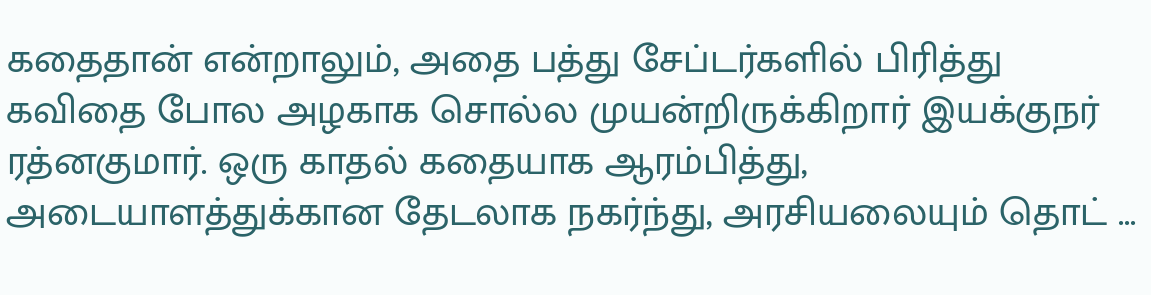கதைதான் என்றாலும், அதை பத்து சேப்டர்களில் பிரித்து கவிதை போல அழகாக சொல்ல முயன்றிருக்கிறார் இயக்குநர் ரத்னகுமார். ஒரு காதல் கதையாக ஆரம்பித்து, அடையாளத்துக்கான தேடலாக நகர்ந்து, அரசியலையும் தொட் ...